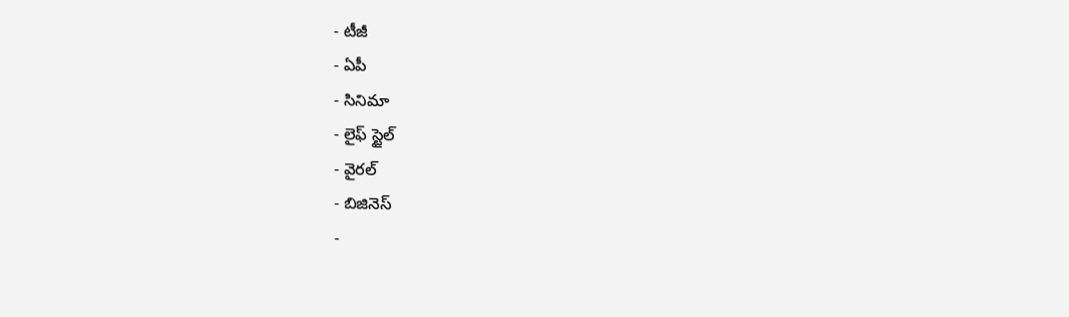- టీజీ
- ఏపీ
- సినిమా
- లైఫ్ స్టైల్
- వైరల్
- బిజినెస్
-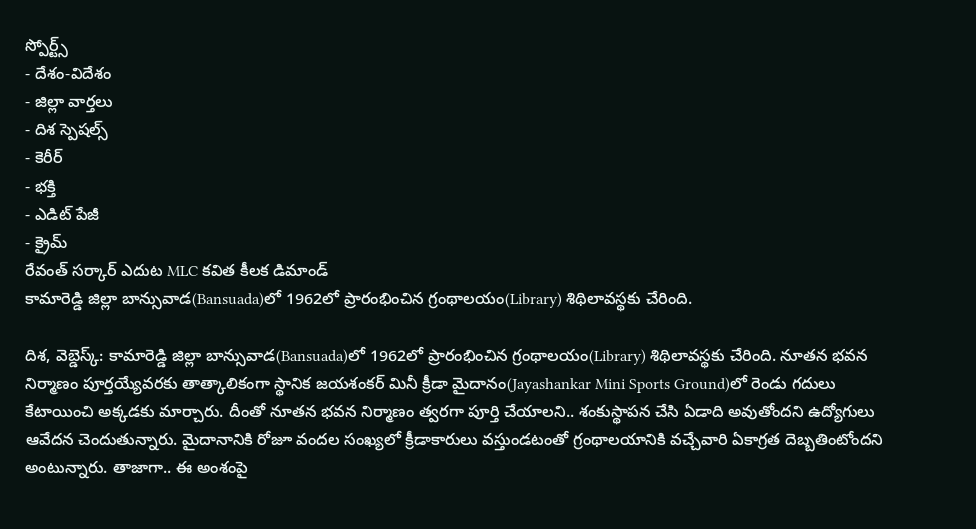స్పోర్ట్స్
- దేశం-విదేశం
- జిల్లా వార్తలు
- దిశ స్పెషల్స్
- కెరీర్
- భక్తి
- ఎడిట్ పేజీ
- క్రైమ్
రేవంత్ సర్కార్ ఎదుట MLC కవిత కీలక డిమాండ్
కామారెడ్డి జిల్లా బాన్సువాడ(Bansuada)లో 1962లో ప్రారంభించిన గ్రంథాలయం(Library) శిథిలావస్థకు చేరింది.

దిశ, వెబ్డెస్క్: కామారెడ్డి జిల్లా బాన్సువాడ(Bansuada)లో 1962లో ప్రారంభించిన గ్రంథాలయం(Library) శిథిలావస్థకు చేరింది. నూతన భవన నిర్మాణం పూర్తయ్యేవరకు తాత్కాలికంగా స్థానిక జయశంకర్ మినీ క్రీడా మైదానం(Jayashankar Mini Sports Ground)లో రెండు గదులు కేటాయించి అక్కడకు మార్చారు. దీంతో నూతన భవన నిర్మాణం త్వరగా పూర్తి చేయాలని.. శంకుస్థాపన చేసి ఏడాది అవుతోందని ఉద్యోగులు ఆవేదన చెందుతున్నారు. మైదానానికి రోజూ వందల సంఖ్యలో క్రీడాకారులు వస్తుండటంతో గ్రంథాలయానికి వచ్చేవారి ఏకాగ్రత దెబ్బతింటోందని అంటున్నారు. తాజాగా.. ఈ అంశంపై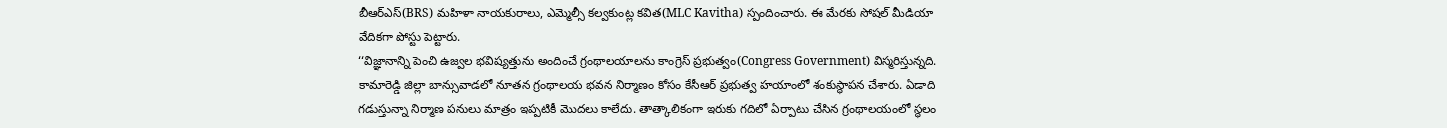బీఆర్ఎస్(BRS) మహిళా నాయకురాలు, ఎమ్మెల్సీ కల్వకుంట్ల కవిత(MLC Kavitha) స్పందించారు. ఈ మేరకు సోషల్ మీడియా వేదికగా పోస్టు పెట్టారు.
‘‘విజ్ఞానాన్ని పెంచి ఉజ్వల భవిష్యత్తును అందించే గ్రంథాలయాలను కాంగ్రెస్ ప్రభుత్వం(Congress Government) విస్మరిస్తున్నది. కామారెడ్డి జిల్లా బాన్సువాడలో నూతన గ్రంథాలయ భవన నిర్మాణం కోసం కేసీఆర్ ప్రభుత్వ హయాంలో శంకుస్థాపన చేశారు. ఏడాది గడుస్తున్నా నిర్మాణ పనులు మాత్రం ఇప్పటికీ మొదలు కాలేదు. తాత్కాలికంగా ఇరుకు గదిలో ఏర్పాటు చేసిన గ్రంథాలయంలో స్థలం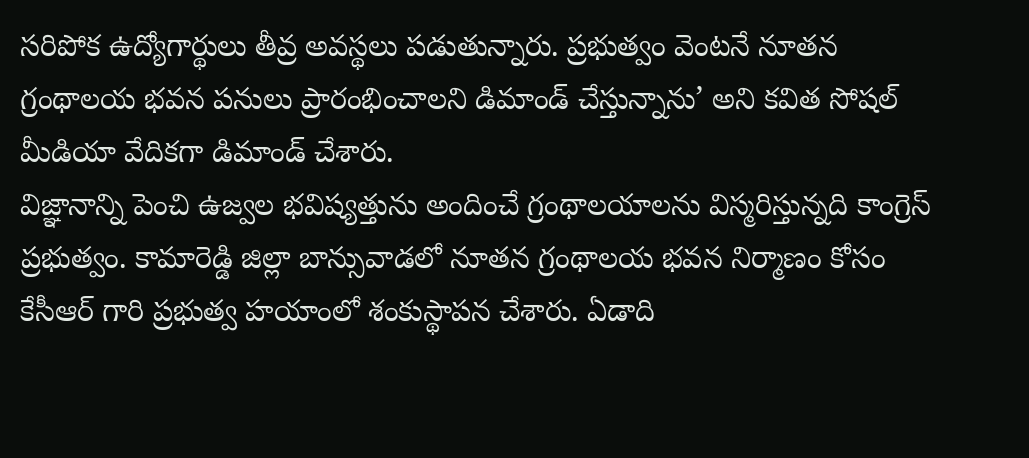సరిపోక ఉద్యోగార్థులు తీవ్ర అవస్థలు పడుతున్నారు. ప్రభుత్వం వెంటనే నూతన గ్రంథాలయ భవన పనులు ప్రారంభించాలని డిమాండ్ చేస్తున్నాను’ అని కవిత సోషల్ మీడియా వేదికగా డిమాండ్ చేశారు.
విజ్ఞానాన్ని పెంచి ఉజ్వల భవిష్యత్తును అందించే గ్రంథాలయాలను విస్మరిస్తున్నది కాంగ్రెస్ ప్రభుత్వం. కామారెడ్డి జిల్లా బాన్సువాడలో నూతన గ్రంథాలయ భవన నిర్మాణం కోసం కేసీఆర్ గారి ప్రభుత్వ హయాంలో శంకుస్థాపన చేశారు. ఏడాది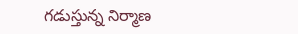గడుస్తున్న నిర్మాణ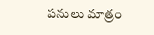పనులు మాత్రం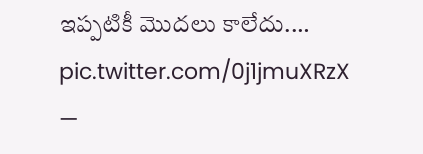ఇప్పటికీ మొదలు కాలేదు.… pic.twitter.com/0j1jmuXRzX
—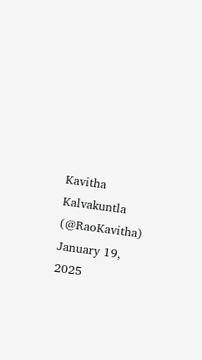Kavitha Kalvakuntla (@RaoKavitha) January 19, 2025